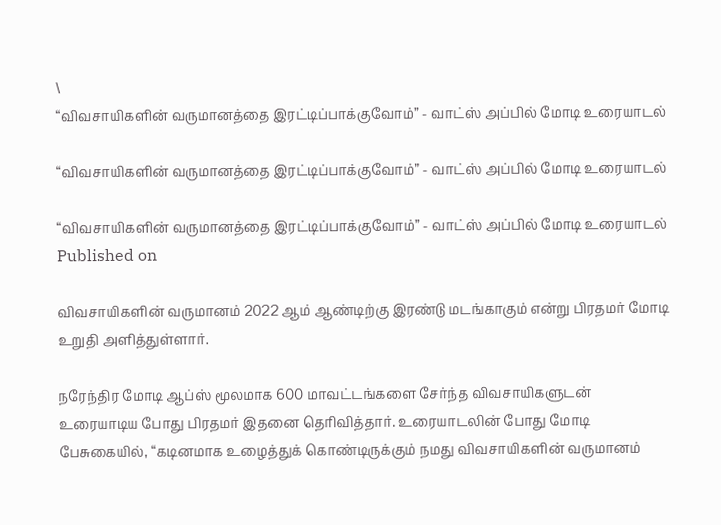\
“விவசாயிகளின் வருமானத்தை இரட்டிப்பாக்குவோம்” - வாட்ஸ் அப்பில் மோடி உரையாடல்

“விவசாயிகளின் வருமானத்தை இரட்டிப்பாக்குவோம்” - வாட்ஸ் அப்பில் மோடி உரையாடல்

“விவசாயிகளின் வருமானத்தை இரட்டிப்பாக்குவோம்” - வாட்ஸ் அப்பில் மோடி உரையாடல்
Published on

விவசாயிகளின் வருமானம் 2022 ஆம் ஆண்டிற்கு இரண்டு மடங்காகும் என்று பிரதமர் மோடி உறுதி அளித்துள்ளார்.

நரேந்திர மோடி ஆப்ஸ் மூலமாக 600 மாவட்டங்களை சேர்ந்த விவசாயிகளுடன் உரையாடிய போது பிரதமர் இதனை தெரிவித்தார். உரையாடலின் போது மோடி பேசுகையில், “கடினமாக உழைத்துக் கொண்டிருக்கும் நமது விவசாயிகளின் வருமானம்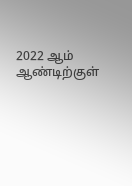2022 ஆம் ஆண்டிற்குள்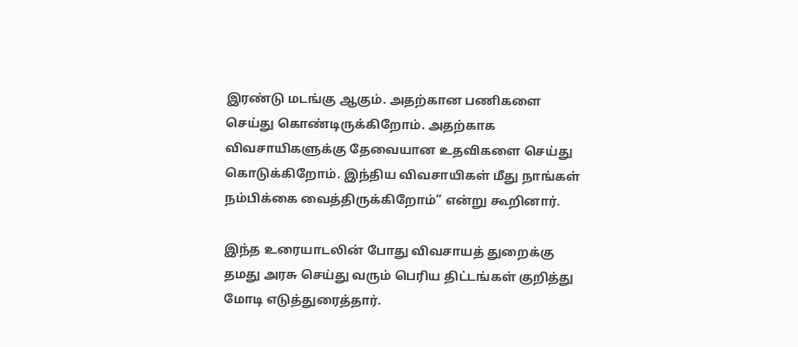இரண்டு மடங்கு ஆகும். அதற்கான பணிகளை செய்து கொண்டிருக்கிறோம். அதற்காக விவசாயிகளுக்கு தேவையான உதவிகளை செய்து கொடுக்கிறோம். இந்திய விவசாயிகள் மீது நாங்கள் நம்பிக்கை வைத்திருக்கிறோம்” என்று கூறினார்.

இந்த உரையாடலின் போது விவசாயத் துறைக்கு தமது அரசு செய்து வரும் பெரிய திட்டங்கள் குறித்து மோடி எடுத்துரைத்தார்.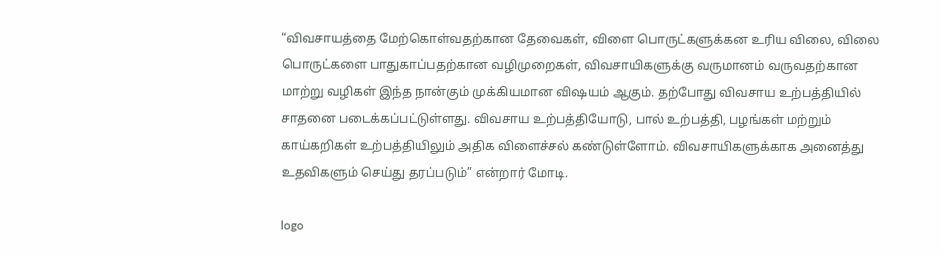“விவசாயத்தை மேற்கொள்வதற்கான தேவைகள், விளை பொருட்களுக்கன உரிய விலை, விலை பொருட்களை பாதுகாப்பதற்கான வழிமுறைகள், விவசாயிகளுக்கு வருமானம் வருவதற்கான மாற்று வழிகள் இந்த நான்கும் முக்கியமான விஷயம் ஆகும். தற்போது விவசாய உற்பத்தியில் சாதனை படைக்கப்பட்டுள்ளது. விவசாய உற்பத்தியோடு, பால் உற்பத்தி, பழங்கள் மற்றும் காய்கறிகள் உற்பத்தியிலும் அதிக விளைச்சல் கண்டுள்ளோம். விவசாயிகளுக்காக அனைத்து உதவிகளும் செய்து தரப்படும்” என்றார் மோடி.

logo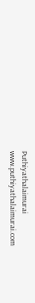Puthiyathalaimurai
www.puthiyathalaimurai.com